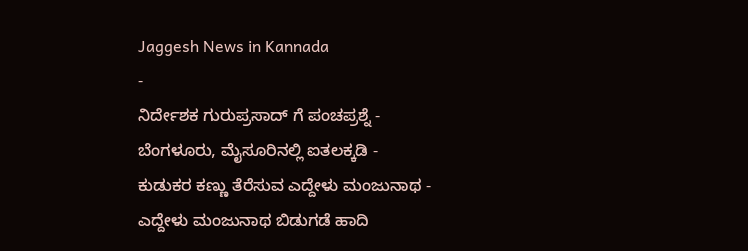Jaggesh News in Kannada
-
ನಿರ್ದೇಶಕ ಗುರುಪ್ರಸಾದ್ ಗೆ ಪಂಚಪ್ರಶ್ನೆ -
ಬೆಂಗಳೂರು, ಮೈಸೂರಿನಲ್ಲಿ ಐತಲಕ್ಕಡಿ -
ಕುಡುಕರ ಕಣ್ಣು ತೆರೆಸುವ ಎದ್ದೇಳು ಮಂಜುನಾಥ -
ಎದ್ದೇಳು ಮಂಜುನಾಥ ಬಿಡುಗಡೆ ಹಾದಿ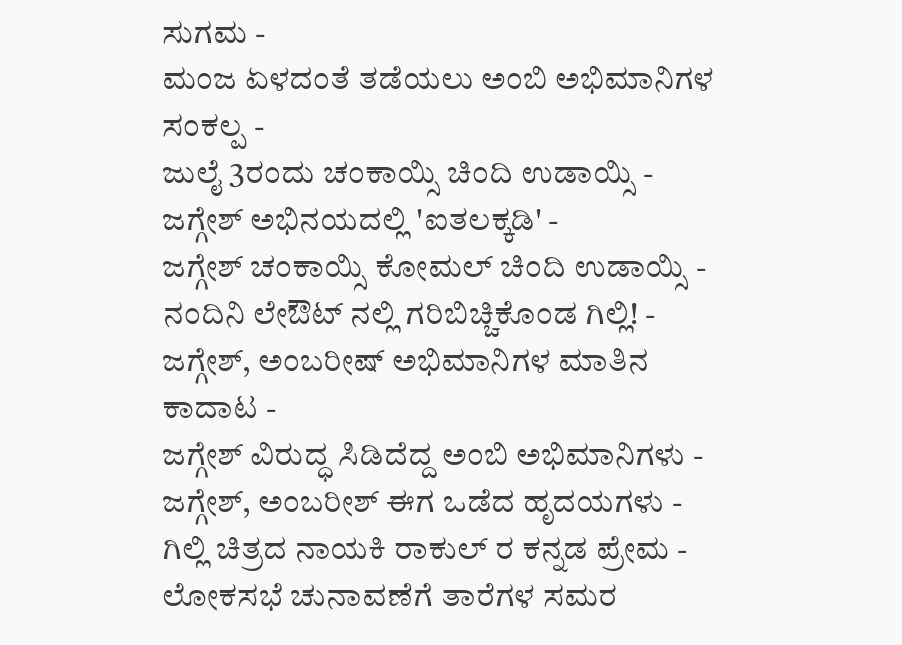ಸುಗಮ -
ಮಂಜ ಏಳದಂತೆ ತಡೆಯಲು ಅಂಬಿ ಅಭಿಮಾನಿಗಳ ಸಂಕಲ್ಪ -
ಜುಲೈ 3ರಂದು ಚಂಕಾಯ್ಸಿ ಚಿಂದಿ ಉಡಾಯ್ಸಿ -
ಜಗ್ಗೇಶ್ ಅಭಿನಯದಲ್ಲಿ 'ಐತಲಕ್ಕಡಿ' -
ಜಗ್ಗೇಶ್ ಚಂಕಾಯ್ಸಿ ಕೋಮಲ್ ಚಿಂದಿ ಉಡಾಯ್ಸಿ -
ನಂದಿನಿ ಲೇಔಟ್ ನಲ್ಲಿ ಗರಿಬಿಚ್ಚಿಕೊಂಡ ಗಿಲ್ಲಿ! -
ಜಗ್ಗೇಶ್, ಅಂಬರೀಷ್ ಅಭಿಮಾನಿಗಳ ಮಾತಿನ ಕಾದಾಟ -
ಜಗ್ಗೇಶ್ ವಿರುದ್ಧ ಸಿಡಿದೆದ್ದ ಅಂಬಿ ಅಭಿಮಾನಿಗಳು -
ಜಗ್ಗೇಶ್, ಅಂಬರೀಶ್ ಈಗ ಒಡೆದ ಹೃದಯಗಳು -
ಗಿಲ್ಲಿ ಚಿತ್ರದ ನಾಯಕಿ ರಾಕುಲ್ ರ ಕನ್ನಡ ಪ್ರೇಮ -
ಲೋಕಸಭೆ ಚುನಾವಣೆಗೆ ತಾರೆಗಳ ಸಮರ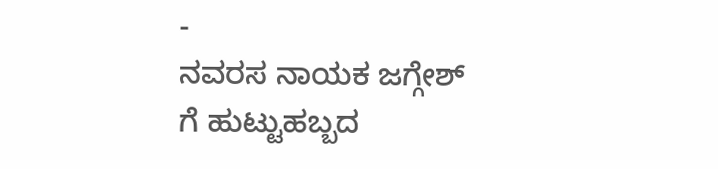-
ನವರಸ ನಾಯಕ ಜಗ್ಗೇಶ್ ಗೆ ಹುಟ್ಟುಹಬ್ಬದ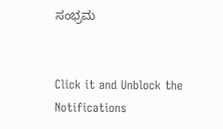ಸಂಭ್ರಮ


Click it and Unblock the Notifications